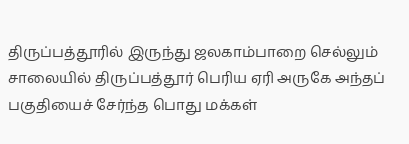திருப்பத்தூரில் இருந்து ஜலகாம்பாறை செல்லும் சாலையில் திருப்பத்தூர் பெரிய ஏரி அருகே அந்தப் பகுதியைச் சேர்ந்த பொது மக்கள்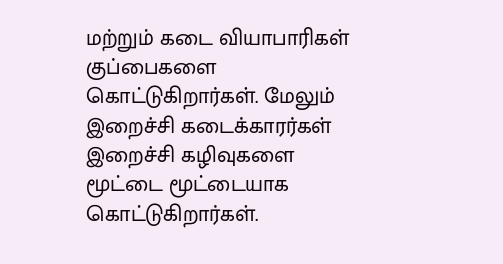மற்றும் கடை வியாபாரிகள் குப்பைகளை கொட்டுகிறார்கள். மேலும் இறைச்சி கடைக்காரர்கள் இறைச்சி கழிவுகளை மூட்டை மூட்டையாக கொட்டுகிறார்கள்.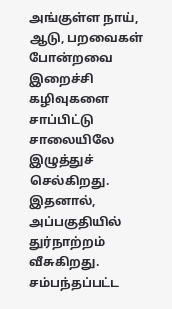அங்குள்ள நாய், ஆடு, பறவைகள் போன்றவை இறைச்சி கழிவுகளை சாப்பிட்டு சாலையிலே இழுத்துச் செல்கிறது. இதனால், அப்பகுதியில் துர்நாற்றம் வீசுகிறது. சம்பந்தப்பட்ட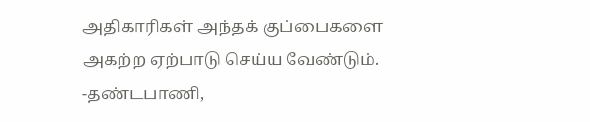அதிகாரிகள் அந்தக் குப்பைகளை அகற்ற ஏற்பாடு செய்ய வேண்டும்.
-தண்டபாணி,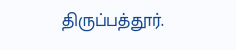திருப்பத்தூர்.